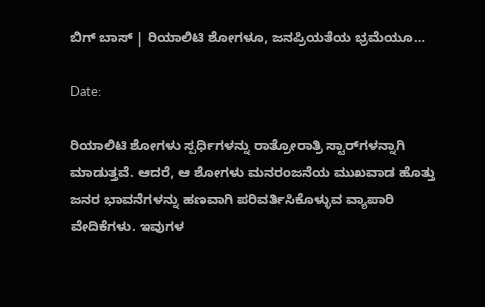ಬಿಗ್‌ ಬಾಸ್‌ | ರಿಯಾಲಿಟಿ ಶೋಗಳೂ, ಜನಪ್ರಿಯತೆಯ ಭ್ರಮೆಯೂ…

Date:

ರಿಯಾಲಿಟಿ ಶೋಗಳು ಸ್ಪರ್ಧಿಗಳನ್ನು ರಾತ್ರೋರಾತ್ರಿ ಸ್ಟಾರ್‌ಗಳನ್ನಾಗಿ ಮಾಡುತ್ತವೆ. ಆದರೆ, ಆ ಶೋಗಳು ಮನರಂಜನೆಯ ಮುಖವಾಡ ಹೊತ್ತು ಜನರ ಭಾವನೆಗಳನ್ನು ಹಣವಾಗಿ ಪರಿವರ್ತಿಸಿಕೊಳ್ಳುವ ವ್ಯಾಪಾರಿ ವೇದಿಕೆಗಳು. ಇವುಗಳ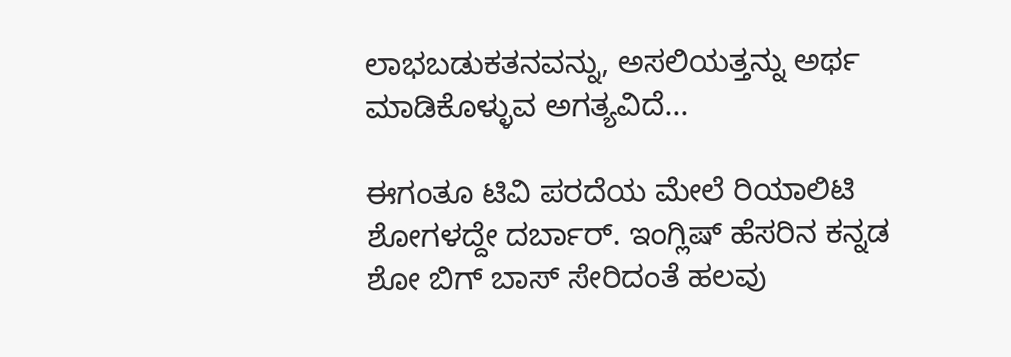ಲಾಭಬಡುಕತನವನ್ನು, ಅಸಲಿಯತ್ತನ್ನು ಅರ್ಥ ಮಾಡಿಕೊಳ್ಳುವ ಅಗತ್ಯವಿದೆ...

ಈಗಂತೂ ಟಿವಿ ಪರದೆಯ ಮೇಲೆ ರಿಯಾಲಿಟಿ ಶೋಗಳದ್ದೇ ದರ್ಬಾರ್. ಇಂಗ್ಲಿಷ್ ಹೆಸರಿನ ಕನ್ನಡ ಶೋ ಬಿಗ್‌ ಬಾಸ್‌ ಸೇರಿದಂತೆ ಹಲವು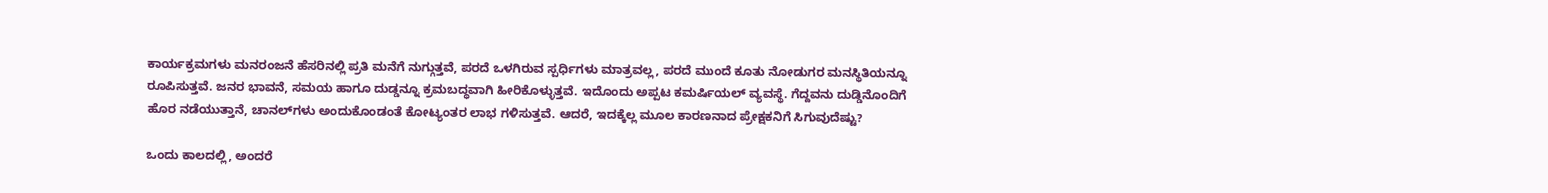ಕಾರ್ಯಕ್ರಮಗಳು ಮನರಂಜನೆ ಹೆಸರಿನಲ್ಲಿ ಪ್ರತಿ ಮನೆಗೆ ನುಗ್ಗುತ್ತವೆ, ಪರದೆ ಒಳಗಿರುವ ಸ್ಪರ್ಧಿಗಳು ಮಾತ್ರವಲ್ಲ, ಪರದೆ ಮುಂದೆ ಕೂತು ನೋಡುಗರ ಮನಸ್ಥಿತಿಯನ್ನೂ ರೂಪಿಸುತ್ತವೆ. ಜನರ ಭಾವನೆ, ಸಮಯ ಹಾಗೂ ದುಡ್ಡನ್ನೂ ಕ್ರಮಬದ್ಧವಾಗಿ ಹೀರಿಕೊಳ್ಳುತ್ತವೆ. ಇದೊಂದು ಅಪ್ಪಟ ಕಮರ್ಷಿಯಲ್‌ ವ್ಯವಸ್ಥೆ. ಗೆದ್ದವನು ದುಡ್ಡಿನೊಂದಿಗೆ ಹೊರ ನಡೆಯುತ್ತಾನೆ, ಚಾನಲ್‌ಗಳು ಅಂದುಕೊಂಡಂತೆ ಕೋಟ್ಯಂತರ ಲಾಭ ಗಳಿಸುತ್ತವೆ. ಆದರೆ, ಇದಕ್ಕೆಲ್ಲ ಮೂಲ ಕಾರಣನಾದ ಪ್ರೇಕ್ಷಕನಿಗೆ ಸಿಗುವುದೆಷ್ಟು?

ಒಂದು ಕಾಲದಲ್ಲಿ, ಅಂದರೆ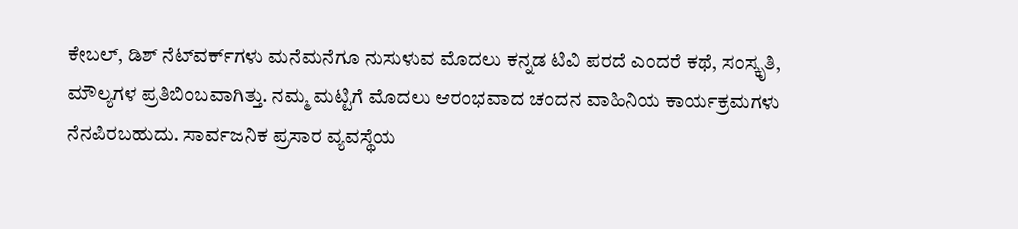ಕೇಬಲ್‌, ಡಿಶ್‌ ನೆಟ್‌ವರ್ಕ್‌ಗಳು ಮನೆಮನೆಗೂ ನುಸುಳುವ ಮೊದಲು ಕನ್ನಡ ಟಿವಿ ಪರದೆ ಎಂದರೆ ಕಥೆ, ಸಂಸ್ಕೃತಿ, ಮೌಲ್ಯಗಳ ಪ್ರತಿಬಿಂಬವಾಗಿತ್ತು. ನಮ್ಮ ಮಟ್ಟಿಗೆ ಮೊದಲು ಆರಂಭವಾದ ಚಂದನ ವಾಹಿನಿಯ ಕಾರ್ಯಕ್ರಮಗಳು ನೆನಪಿರಬಹುದು. ಸಾರ್ವಜನಿಕ ಪ್ರಸಾರ ವ್ಯವಸ್ಥೆಯ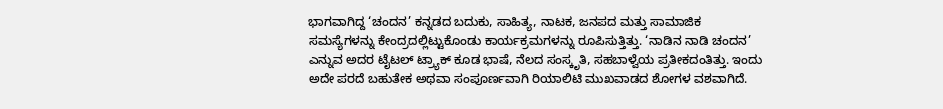ಭಾಗವಾಗಿದ್ದ ‘ಚಂದನ’ ಕನ್ನಡದ ಬದುಕು, ಸಾಹಿತ್ಯ, ನಾಟಕ, ಜನಪದ ಮತ್ತು ಸಾಮಾಜಿಕ ಸಮಸ್ಯೆಗಳನ್ನು ಕೇಂದ್ರದಲ್ಲಿಟ್ಟುಕೊಂಡು ಕಾರ್ಯಕ್ರಮಗಳನ್ನು ರೂಪಿಸುತ್ತಿತ್ತು. ‘ನಾಡಿನ ನಾಡಿ ಚಂದನ’ ಎನ್ನುವ ಅದರ ಟೈಟಲ್‌ ಟ್ರ್ಯಾಕ್‌ ಕೂಡ ಭಾಷೆ, ನೆಲದ ಸಂಸ್ಕೃತಿ, ಸಹಬಾಳ್ವೆಯ ಪ್ರತೀಕದಂತಿತ್ತು. ಇಂದು ಅದೇ ಪರದೆ ಬಹುತೇಕ ಅಥವಾ ಸಂಪೂರ್ಣವಾಗಿ ರಿಯಾಲಿಟಿ ಮುಖವಾಡದ ಶೋಗಳ ವಶವಾಗಿದೆ.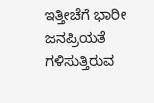ಇತ್ತೀಚೆಗೆ ಭಾರೀ ಜನಪ್ರಿಯತೆ ಗಳಿಸುತ್ತಿರುವ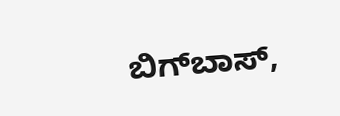ಬಿಗ್‌ಬಾಸ್‌,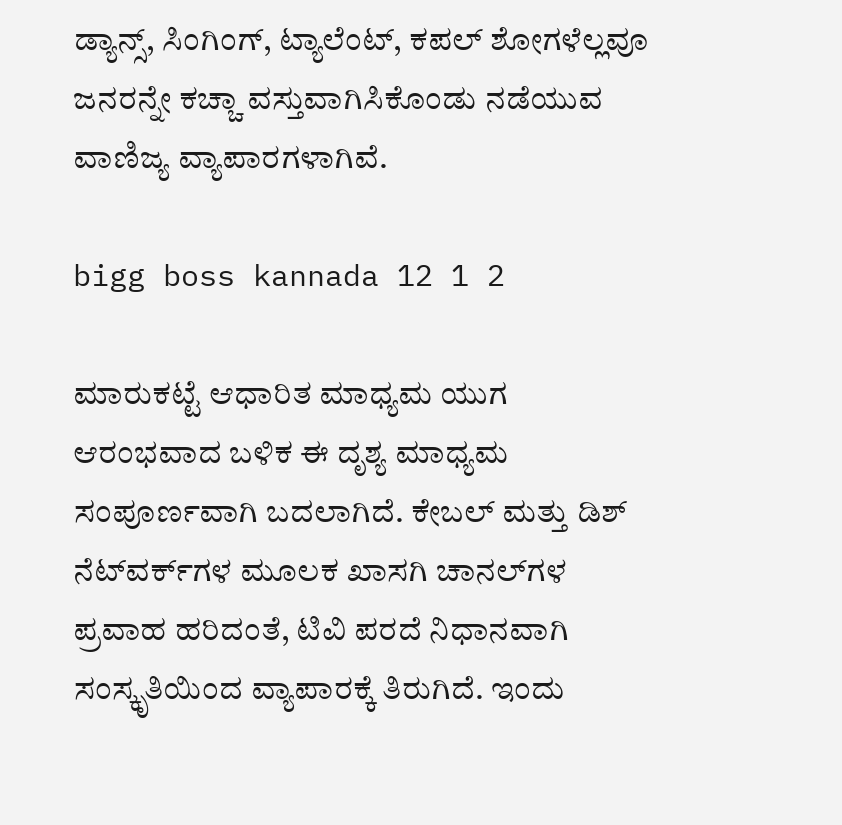ಡ್ಯಾನ್ಸ್‌, ಸಿಂಗಿಂಗ್‌, ಟ್ಯಾಲೆಂಟ್‌, ಕಪಲ್‌ ಶೋಗಳೆಲ್ಲವೂ ಜನರನ್ನೇ ಕಚ್ಚಾ ವಸ್ತುವಾಗಿಸಿಕೊಂಡು ನಡೆಯುವ ವಾಣಿಜ್ಯ ವ್ಯಾಪಾರಗಳಾಗಿವೆ.

bigg boss kannada 12 1 2

ಮಾರುಕಟ್ಟೆ ಆಧಾರಿತ ಮಾಧ್ಯಮ ಯುಗ ಆರಂಭವಾದ ಬಳಿಕ ಈ ದೃಶ್ಯ ಮಾಧ್ಯಮ ಸಂಪೂರ್ಣವಾಗಿ ಬದಲಾಗಿದೆ. ಕೇಬಲ್‌ ಮತ್ತು ಡಿಶ್‌ ನೆಟ್‌ವರ್ಕ್‌ಗಳ ಮೂಲಕ ಖಾಸಗಿ ಚಾನಲ್‌ಗಳ ಪ್ರವಾಹ ಹರಿದಂತೆ, ಟಿವಿ ಪರದೆ ನಿಧಾನವಾಗಿ ಸಂಸ್ಕೃತಿಯಿಂದ ವ್ಯಾಪಾರಕ್ಕೆ ತಿರುಗಿದೆ. ಇಂದು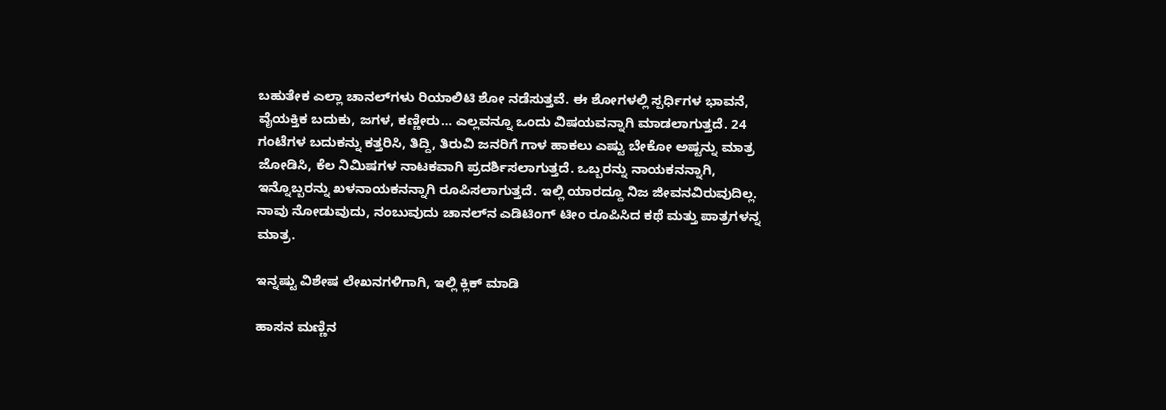ಬಹುತೇಕ ಎಲ್ಲಾ ಚಾನಲ್‌ಗಳು ರಿಯಾಲಿಟಿ ಶೋ ನಡೆಸುತ್ತವೆ. ಈ ಶೋಗಳಲ್ಲಿ ಸ್ಪರ್ಧಿಗಳ ಭಾವನೆ, ವೈಯಕ್ತಿಕ ಬದುಕು, ಜಗಳ, ಕಣ್ಣೀರು… ಎಲ್ಲವನ್ನೂ ಒಂದು ವಿಷಯವನ್ನಾಗಿ ಮಾಡಲಾಗುತ್ತದೆ. 24 ಗಂಟೆಗಳ ಬದುಕನ್ನು ಕತ್ತರಿಸಿ, ತಿದ್ದಿ, ತಿರುವಿ ಜನರಿಗೆ ಗಾಳ ಹಾಕಲು ಎಷ್ಟು ಬೇಕೋ ಅಷ್ಟನ್ನು ಮಾತ್ರ ಜೋಡಿಸಿ, ಕೆಲ ನಿಮಿಷಗಳ ನಾಟಕವಾಗಿ ಪ್ರದರ್ಶಿಸಲಾಗುತ್ತದೆ. ಒಬ್ಬರನ್ನು ನಾಯಕನನ್ನಾಗಿ, ಇನ್ನೊಬ್ಬರನ್ನು ಖಳನಾಯಕನನ್ನಾಗಿ ರೂಪಿಸಲಾಗುತ್ತದೆ. ಇಲ್ಲಿ ಯಾರದ್ದೂ ನಿಜ ಜೀವನವಿರುವುದಿಲ್ಲ. ನಾವು ನೋಡುವುದು, ನಂಬುವುದು ಚಾನಲ್‌ನ ಎಡಿಟಿಂಗ್ ಟೀಂ ರೂಪಿಸಿದ ಕಥೆ ಮತ್ತು ಪಾತ್ರಗಳನ್ನ ಮಾತ್ರ.

ಇನ್ನಷ್ಟು ವಿಶೇಷ ಲೇಖನಗಳಿಗಾಗಿ, ಇಲ್ಲಿ ಕ್ಲಿಕ್ ಮಾಡಿ

ಹಾಸನ ಮಣ್ಣಿನ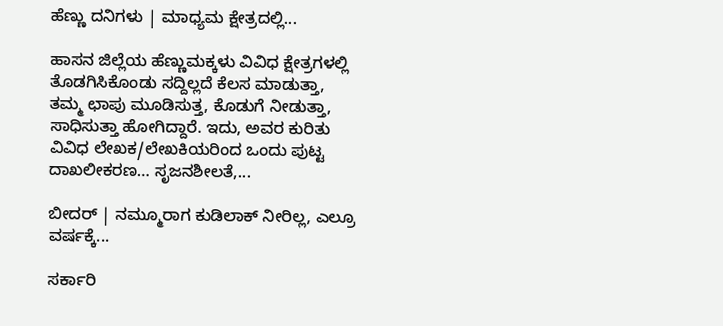ಹೆಣ್ಣು ದನಿಗಳು | ಮಾಧ್ಯಮ ಕ್ಷೇತ್ರದಲ್ಲಿ...

ಹಾಸನ ಜಿಲ್ಲೆಯ ಹೆಣ್ಣುಮಕ್ಕಳು ವಿವಿಧ ಕ್ಷೇತ್ರಗಳಲ್ಲಿ ತೊಡಗಿಸಿಕೊಂಡು ಸದ್ದಿಲ್ಲದೆ ಕೆಲಸ ಮಾಡುತ್ತಾ, ತಮ್ಮ ಛಾಪು ಮೂಡಿಸುತ್ತ, ಕೊಡುಗೆ ನೀಡುತ್ತಾ, ಸಾಧಿಸುತ್ತಾ ಹೋಗಿದ್ದಾರೆ. ಇದು, ಅವರ ಕುರಿತು ವಿವಿಧ ಲೇಖಕ/ಲೇಖಕಿಯರಿಂದ ಒಂದು ಪುಟ್ಟ ದಾಖಲೀಕರಣ… ಸೃಜನಶೀಲತೆ,...

ಬೀದರ್ | ನಮ್ಮೂರಾಗ ಕುಡಿಲಾಕ್ ನೀರಿಲ್ಲ, ಎಲ್ರೂ ವರ್ಷಕ್ಕೆ...

ಸರ್ಕಾರಿ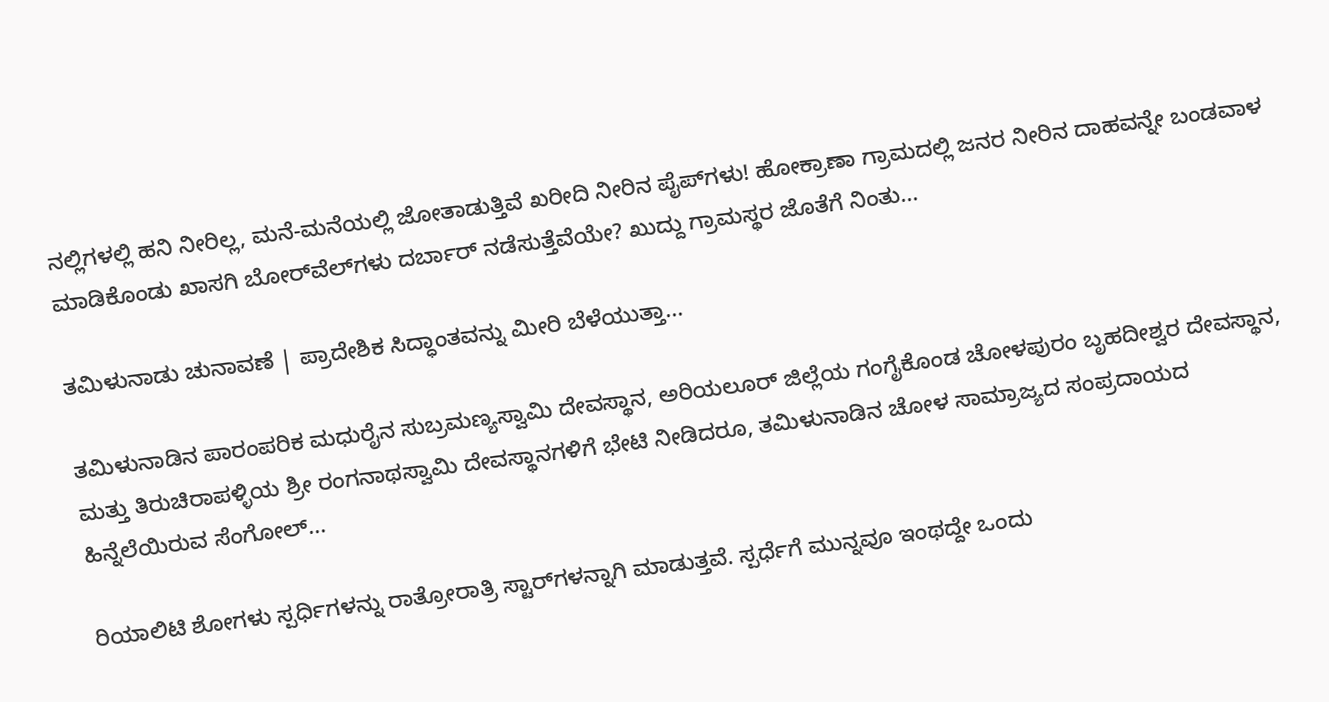ನಲ್ಲಿಗಳಲ್ಲಿ ಹನಿ ನೀರಿಲ್ಲ, ಮನೆ-ಮನೆಯಲ್ಲಿ ಜೋತಾಡುತ್ತಿವೆ ಖರೀದಿ ನೀರಿನ ಪೈಪ್‌ಗಳು! ಹೋಕ್ರಾಣಾ ಗ್ರಾಮದಲ್ಲಿ ಜನರ ನೀರಿನ ದಾಹವನ್ನೇ ಬಂಡವಾಳ ಮಾಡಿಕೊಂಡು ಖಾಸಗಿ ಬೋರ್‌ವೆಲ್‌ಗಳು ದರ್ಬಾರ್‌ ನಡೆಸುತ್ತೆವೆಯೇ? ಖುದ್ದು ಗ್ರಾಮಸ್ಥರ ಜೊತೆಗೆ ನಿಂತು...

ತಮಿಳುನಾಡು ಚುನಾವಣೆ | ಪ್ರಾದೇಶಿಕ ಸಿದ್ಧಾಂತವನ್ನು ಮೀರಿ ಬೆಳೆಯುತ್ತಾ...

ತಮಿಳುನಾಡಿನ ಪಾರಂಪರಿಕ ಮಧುರೈನ ಸುಬ್ರಮಣ್ಯಸ್ವಾಮಿ ದೇವಸ್ಥಾನ, ಅರಿಯಲೂರ್ ಜಿಲ್ಲೆಯ ಗಂಗೈಕೊಂಡ ಚೋಳಪುರಂ ಬೃಹದೀಶ್ವರ ದೇವಸ್ಥಾನ, ಮತ್ತು ತಿರುಚಿರಾಪಳ್ಳಿಯ ಶ್ರೀ ರಂಗನಾಥಸ್ವಾಮಿ ದೇವಸ್ಥಾನಗಳಿಗೆ ಭೇಟಿ ನೀಡಿದರೂ, ತಮಿಳುನಾಡಿನ ಚೋಳ ಸಾಮ್ರಾಜ್ಯದ ಸಂಪ್ರದಾಯದ ಹಿನ್ನೆಲೆಯಿರುವ ಸೆಂಗೋಲ್...

ರಿಯಾಲಿಟಿ ಶೋಗಳು ಸ್ಪರ್ಧಿಗಳನ್ನು ರಾತ್ರೋರಾತ್ರಿ ಸ್ಟಾರ್‌ಗಳನ್ನಾಗಿ ಮಾಡುತ್ತವೆ. ಸ್ಪರ್ಧೆಗೆ ಮುನ್ನವೂ ಇಂಥದ್ದೇ ಒಂದು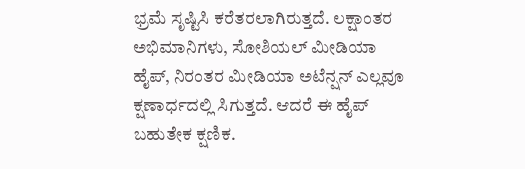ಭ್ರಮೆ ಸೃಷ್ಟಿಸಿ ಕರೆತರಲಾಗಿರುತ್ತದೆ. ಲಕ್ಷಾಂತರ ಅಭಿಮಾನಿಗಳು, ಸೋಶಿಯಲ್ ಮೀಡಿಯಾ ಹೈಪ್‌, ನಿರಂತರ ಮೀಡಿಯಾ ಅಟೆನ್ಷನ್ ಎಲ್ಲವೂ ಕ್ಷಣಾರ್ಧದಲ್ಲಿ ಸಿಗುತ್ತದೆ. ಆದರೆ ಈ ಹೈಪ್ ಬಹುತೇಕ ಕ್ಷಣಿಕ.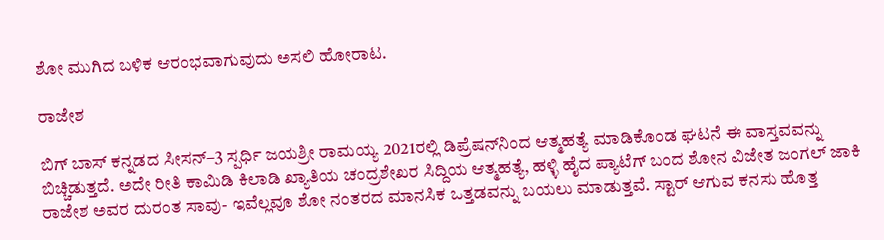ಶೋ ಮುಗಿದ ಬಳಿಕ ಆರಂಭವಾಗುವುದು ಅಸಲಿ ಹೋರಾಟ.

ರಾಜೇಶ

ಬಿಗ್ ಬಾಸ್ ಕನ್ನಡದ ಸೀಸನ್–3 ಸ್ಪರ್ಧಿ ಜಯಶ್ರೀ ರಾಮಯ್ಯ 2021ರಲ್ಲಿ ಡಿಪ್ರೆಷನ್‌ನಿಂದ ಆತ್ಮಹತ್ಯೆ ಮಾಡಿಕೊಂಡ ಘಟನೆ ಈ ವಾಸ್ತವವನ್ನು ಬಿಚ್ಚಿಡುತ್ತದೆ. ಅದೇ ರೀತಿ ಕಾಮಿಡಿ ಕಿಲಾಡಿ ಖ್ಯಾತಿಯ ಚಂದ್ರಶೇಖರ ಸಿದ್ದಿಯ ಆತ್ಮಹತ್ಯೆ, ಹಳ್ಳಿ ಹೈದ ಪ್ಯಾಟೆಗ್‌ ಬಂದ ಶೋನ ವಿಜೇತ ಜಂಗಲ್‌ ಜಾಕಿ ರಾಜೇಶ ಅವರ ದುರಂತ ಸಾವು- ಇವೆಲ್ಲವೂ ಶೋ ನಂತರದ ಮಾನಸಿಕ ಒತ್ತಡವನ್ನು ಬಯಲು ಮಾಡುತ್ತವೆ. ಸ್ಟಾರ್‌ ಆಗುವ ಕನಸು ಹೊತ್ತ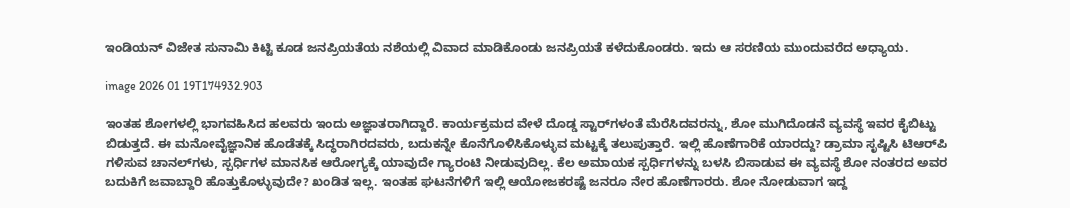ಇಂಡಿಯನ್ ವಿಜೇತ ಸುನಾಮಿ ಕಿಟ್ಟಿ ಕೂಡ ಜನಪ್ರಿಯತೆಯ ನಶೆಯಲ್ಲಿ ವಿವಾದ ಮಾಡಿಕೊಂಡು ಜನಪ್ರಿಯತೆ ಕಳೆದುಕೊಂಡರು. ಇದು ಆ ಸರಣಿಯ ಮುಂದುವರೆದ ಅಧ್ಯಾಯ.

image 2026 01 19T174932.903

ಇಂತಹ ಶೋಗಳಲ್ಲಿ ಭಾಗವಹಿಸಿದ ಹಲವರು ಇಂದು ಅಜ್ಞಾತರಾಗಿದ್ದಾರೆ. ಕಾರ್ಯಕ್ರಮದ ವೇಳೆ ದೊಡ್ಡ ಸ್ಟಾರ್‌ಗಳಂತೆ ಮೆರೆಸಿದವರನ್ನು, ಶೋ ಮುಗಿದೊಡನೆ ವ್ಯವಸ್ಥೆ ಇವರ ಕೈಬಿಟ್ಟು ಬಿಡುತ್ತದೆ. ಈ ಮನೋವೈಜ್ಞಾನಿಕ ಹೊಡೆತಕ್ಕೆ ಸಿದ್ಧರಾಗಿರದವರು, ಬದುಕನ್ನೇ ಕೊನೆಗೊಳಿಸಿಕೊಳ್ಳುವ ಮಟ್ಟಕ್ಕೆ ತಲುಪುತ್ತಾರೆ. ಇಲ್ಲಿ ಹೊಣೆಗಾರಿಕೆ ಯಾರದ್ದು? ಡ್ರಾಮಾ ಸೃಷ್ಟಿಸಿ ಟಿಆರ್‌ಪಿ ಗಳಿಸುವ ಚಾನಲ್‌ಗಳು, ಸ್ಪರ್ಧಿಗಳ ಮಾನಸಿಕ ಆರೋಗ್ಯಕ್ಕೆ ಯಾವುದೇ ಗ್ಯಾರಂಟಿ ನೀಡುವುದಿಲ್ಲ. ಕೆಲ ಅಮಾಯಕ ಸ್ಪರ್ಧಿಗಳನ್ನು ಬಳಸಿ ಬಿಸಾಡುವ ಈ ವ್ಯವಸ್ಥೆ ಶೋ ನಂತರದ ಅವರ ಬದುಕಿಗೆ ಜವಾಬ್ದಾರಿ ಹೊತ್ತುಕೊಳ್ಳುವುದೇ? ಖಂಡಿತ ಇಲ್ಲ. ಇಂತಹ ಘಟನೆಗಳಿಗೆ ಇಲ್ಲಿ ಆಯೋಜಕರಷ್ಟೆ ಜನರೂ ನೇರ ಹೊಣೆಗಾರರು. ಶೋ ನೋಡುವಾಗ ಇದ್ದ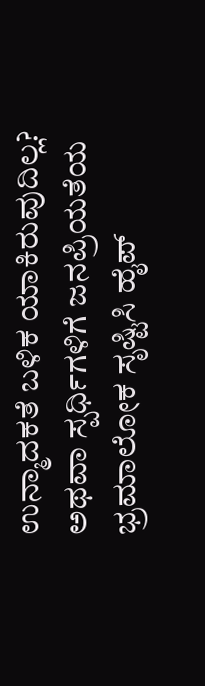ಉನ್ಮಾದಕತೆ ಬಳಿಕ ಯಾಕಿರುವುದಿಲ್ಲ? ಅಥವಾ ಸ್ಪರ್ಧಿಗಳಿಗೆ ಜನಪ್ರಿಯತೆಯ ಭ್ರಮಾಲೋಕ ಸೃಷ್ಟಿಸಿ ಹೈಪ್‌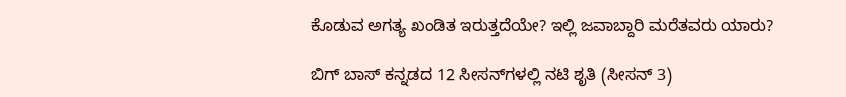ಕೊಡುವ ಅಗತ್ಯ ಖಂಡಿತ ಇರುತ್ತದೆಯೇ? ಇಲ್ಲಿ ಜವಾಬ್ದಾರಿ ಮರೆತವರು ಯಾರು?

ಬಿಗ್ ಬಾಸ್ ಕನ್ನಡದ 12 ಸೀಸನ್‌ಗಳಲ್ಲಿ ನಟಿ ಶೃತಿ (ಸೀಸನ್‌ 3)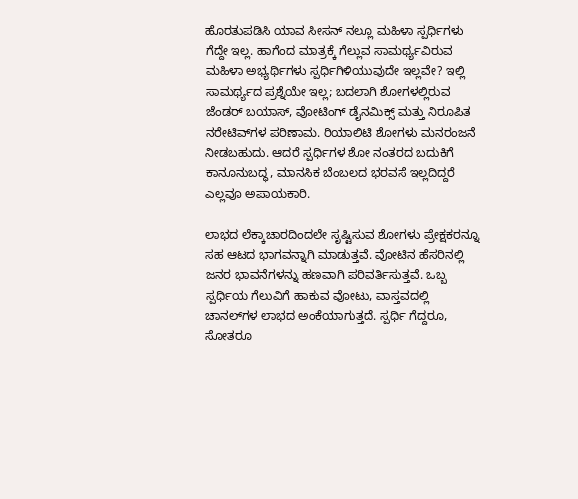ಹೊರತುಪಡಿಸಿ ಯಾವ ಸೀಸನ್ ನಲ್ಲೂ ಮಹಿಳಾ ಸ್ಪರ್ಧಿಗಳು ಗೆದ್ದೇ ಇಲ್ಲ. ಹಾಗೆಂದ ಮಾತ್ರಕ್ಕೆ ಗೆಲ್ಲುವ ಸಾಮರ್ಥ್ಯವಿರುವ ಮಹಿಳಾ ಅಭ್ಯರ್ಥಿಗಳು ಸ್ಪರ್ಧಿಗಿಳಿಯುವುದೇ ಇಲ್ಲವೇ? ಇಲ್ಲಿ ಸಾಮರ್ಥ್ಯದ ಪ್ರಶ್ನೆಯೇ ಇಲ್ಲ; ಬದಲಾಗಿ ಶೋಗಳಲ್ಲಿರುವ ಜೆಂಡರ್ ಬಯಾಸ್‌, ವೋಟಿಂಗ್ ಡೈನಮಿಕ್ಸ್ ಮತ್ತು ನಿರೂಪಿತ ನರೇಟಿವ್‌ಗಳ ಪರಿಣಾಮ. ರಿಯಾಲಿಟಿ ಶೋಗಳು ಮನರಂಜನೆ ನೀಡಬಹುದು. ಆದರೆ ಸ್ಪರ್ಧಿಗಳ ಶೋ ನಂತರದ ಬದುಕಿಗೆ ಕಾನೂನುಬದ್ಧ, ಮಾನಸಿಕ ಬೆಂಬಲದ ಭರವಸೆ ಇಲ್ಲದಿದ್ದರೆ ಎಲ್ಲವೂ ಅಪಾಯಕಾರಿ.

ಲಾಭದ ಲೆಕ್ಕಾಚಾರದಿಂದಲೇ ಸೃಷ್ಟಿಸುವ ಶೋಗಳು ಪ್ರೇಕ್ಷಕರನ್ನೂ ಸಹ ಆಟದ ಭಾಗವನ್ನಾಗಿ ಮಾಡುತ್ತವೆ. ವೋಟಿನ ಹೆಸರಿನಲ್ಲಿ ಜನರ ಭಾವನೆಗಳನ್ನು ಹಣವಾಗಿ ಪರಿವರ್ತಿಸುತ್ತವೆ. ಒಬ್ಬ ಸ್ಪರ್ಧಿಯ ಗೆಲುವಿಗೆ ಹಾಕುವ ವೋಟು, ವಾಸ್ತವದಲ್ಲಿ ಚಾನಲ್‌ಗಳ ಲಾಭದ ಅಂಕೆಯಾಗುತ್ತದೆ. ಸ್ಪರ್ಧಿ ಗೆದ್ದರೂ, ಸೋತರೂ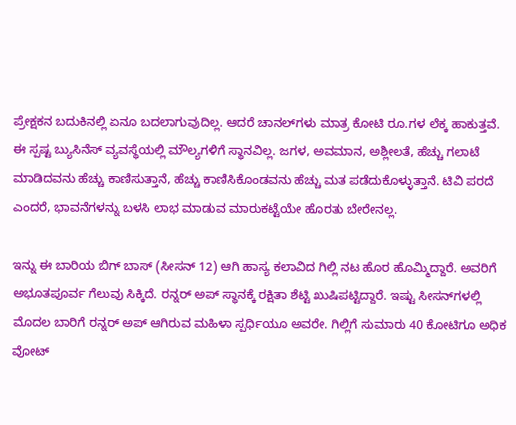ಪ್ರೇಕ್ಷಕನ ಬದುಕಿನಲ್ಲಿ ಏನೂ ಬದಲಾಗುವುದಿಲ್ಲ. ಆದರೆ ಚಾನಲ್‌ಗಳು ಮಾತ್ರ ಕೋಟಿ ರೂ.ಗಳ ಲೆಕ್ಕ ಹಾಕುತ್ತವೆ. ಈ ಸ್ಪಷ್ಟ ಬ್ಯುಸಿನೆಸ್ ವ್ಯವಸ್ಥೆಯಲ್ಲಿ ಮೌಲ್ಯಗಳಿಗೆ ಸ್ಥಾನವಿಲ್ಲ. ಜಗಳ, ಅವಮಾನ, ಅಶ್ಲೀಲತೆ, ಹೆಚ್ಚು ಗಲಾಟೆ ಮಾಡಿದವನು ಹೆಚ್ಚು ಕಾಣಿಸುತ್ತಾನೆ, ಹೆಚ್ಚು ಕಾಣಿಸಿಕೊಂಡವನು ಹೆಚ್ಚು ಮತ ಪಡೆದುಕೊಳ್ಳುತ್ತಾನೆ. ಟಿವಿ ಪರದೆ ಎಂದರೆ, ಭಾವನೆಗಳನ್ನು ಬಳಸಿ ಲಾಭ ಮಾಡುವ ಮಾರುಕಟ್ಟೆಯೇ ಹೊರತು ಬೇರೇನಲ್ಲ.

ಇನ್ನು ಈ ಬಾರಿಯ ಬಿಗ್ ಬಾಸ್ (ಸೀಸನ್ 12) ಆಗಿ ಹಾಸ್ಯ ಕಲಾವಿದ ಗಿಲ್ಲಿ ನಟ ಹೊರ ಹೊಮ್ಮಿದ್ದಾರೆ. ಅವರಿಗೆ ಅಭೂತಪೂರ್ವ ಗೆಲುವು ಸಿಕ್ಕಿದೆ. ರನ್ನರ್ ಅಪ್ ಸ್ಥಾನಕ್ಕೆ ರಕ್ಷಿತಾ ಶೆಟ್ಟಿ ಖುಷಿಪಟ್ಟಿದ್ದಾರೆ. ಇಷ್ಟು ಸೀಸನ್‌ಗಳಲ್ಲಿ ಮೊದಲ ಬಾರಿಗೆ ರನ್ನರ್‌ ಅಪ್‌ ಆಗಿರುವ ಮಹಿಳಾ ಸ್ಪರ್ಧಿಯೂ ಅವರೇ. ಗಿಲ್ಲಿಗೆ ಸುಮಾರು 40 ಕೋಟಿಗೂ ಅಧಿಕ ವೋಟ್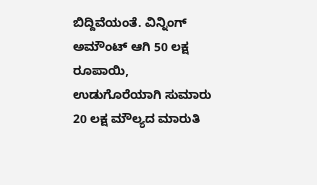ಬಿದ್ದಿವೆಯಂತೆ. ವಿನ್ನಿಂಗ್ ಅಮೌಂಟ್ ಆಗಿ 50 ಲಕ್ಷ ರೂಪಾಯಿ, ಉಡುಗೊರೆಯಾಗಿ ಸುಮಾರು 20 ಲಕ್ಷ ಮೌಲ್ಯದ ಮಾರುತಿ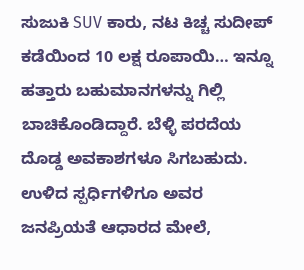ಸುಜುಕಿ SUV ಕಾರು, ನಟ ಕಿಚ್ಚ ಸುದೀಪ್ ಕಡೆಯಿಂದ 10 ಲಕ್ಷ ರೂಪಾಯಿ… ಇನ್ನೂ ಹತ್ತಾರು ಬಹುಮಾನಗಳನ್ನು ಗಿಲ್ಲಿ ಬಾಚಿಕೊಂಡಿದ್ದಾರೆ. ಬೆಳ್ಳಿ ಪರದೆಯ ದೊಡ್ಡ ಅವಕಾಶಗಳೂ ಸಿಗಬಹುದು. ಉಳಿದ ಸ್ಪರ್ಧಿಗಳಿಗೂ ಅವರ ಜನಪ್ರಿಯತೆ ಆಧಾರದ ಮೇಲೆ,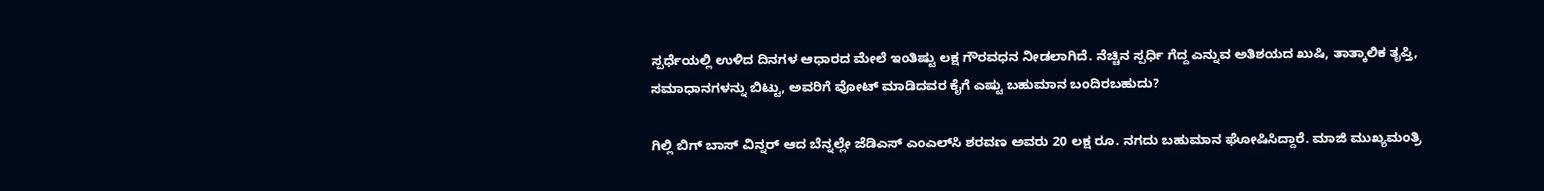ಸ್ಪರ್ಧೆಯಲ್ಲಿ ಉಳಿದ ದಿನಗಳ ಆಧಾರದ ಮೇಲೆ ಇಂತಿಷ್ಟು ಲಕ್ಷ ಗೌರವಧನ ನೀಡಲಾಗಿದೆ. ನೆಚ್ಚಿನ ಸ್ಪರ್ಧಿ ಗೆದ್ದ ಎನ್ನುವ ಅತಿಶಯದ ಖುಷಿ, ತಾತ್ಕಾಲಿಕ ತೃಪ್ತಿ, ಸಮಾಧಾನಗಳನ್ನು ಬಿಟ್ಟು, ಅವರಿಗೆ ವೋಟ್‌ ಮಾಡಿದವರ ಕೈಗೆ ಎಷ್ಟು ಬಹುಮಾನ ಬಂದಿರಬಹುದು?

ಗಿಲ್ಲಿ ಬಿಗ್ ಬಾಸ್ ವಿನ್ನರ್ ಆದ ಬೆನ್ನಲ್ಲೇ ಜೆಡಿಎಸ್‌ ಎಂಎಲ್‌ಸಿ ಶರವಣ ಅವರು 20 ಲಕ್ಷ ರೂ. ನಗದು ಬಹುಮಾನ ಘೋಷಿಸಿದ್ದಾರೆ. ಮಾಜಿ ಮುಖ್ಯಮಂತ್ರಿ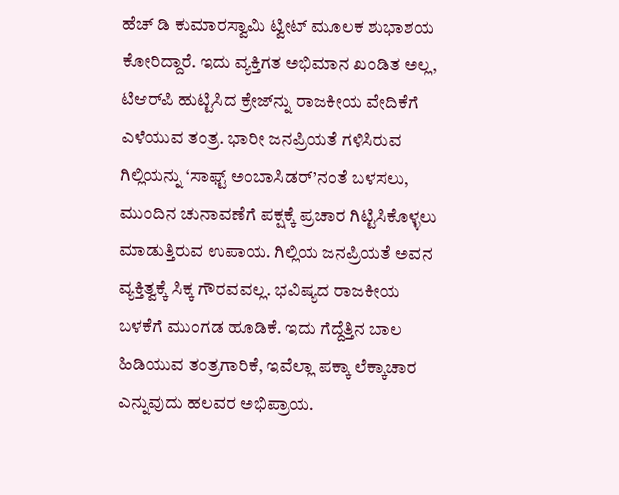ಹೆಚ್ ಡಿ ಕುಮಾರಸ್ವಾಮಿ ಟ್ವೀಟ್ ಮೂಲಕ ಶುಭಾಶಯ ಕೋರಿದ್ದಾರೆ. ಇದು ವ್ಯಕ್ತಿಗತ ಅಭಿಮಾನ ಖಂಡಿತ ಅಲ್ಲ, ಟಿಆರ್‌ಪಿ ಹುಟ್ಟಿಸಿದ ಕ್ರೇಜ್‌ನ್ನು ರಾಜಕೀಯ ವೇದಿಕೆಗೆ ಎಳೆಯುವ ತಂತ್ರ. ಭಾರೀ ಜನಪ್ರಿಯತೆ ಗಳಿಸಿರುವ ಗಿಲ್ಲಿಯನ್ನು ‘ಸಾಫ್ಟ್‌ ಅಂಬಾಸಿಡರ್‌’ನಂತೆ ಬಳಸಲು, ಮುಂದಿನ ಚುನಾವಣೆಗೆ ಪಕ್ಷಕ್ಕೆ ಪ್ರಚಾರ ಗಿಟ್ಟಿಸಿಕೊಳ್ಳಲು ಮಾಡುತ್ತಿರುವ ಉಪಾಯ. ಗಿಲ್ಲಿಯ ಜನಪ್ರಿಯತೆ ಅವನ ವ್ಯಕ್ತಿತ್ವಕ್ಕೆ ಸಿಕ್ಕ ಗೌರವವಲ್ಲ. ಭವಿಷ್ಯದ ರಾಜಕೀಯ ಬಳಕೆಗೆ ಮುಂಗಡ ಹೂಡಿಕೆ. ಇದು ಗೆದ್ದೆತ್ತಿನ ಬಾಲ ಹಿಡಿಯುವ ತಂತ್ರಗಾರಿಕೆ, ಇವೆಲ್ಲಾ ಪಕ್ಕಾ ಲೆಕ್ಕಾಚಾರ ಎನ್ನುವುದು ಹಲವರ ಅಭಿಪ್ರಾಯ.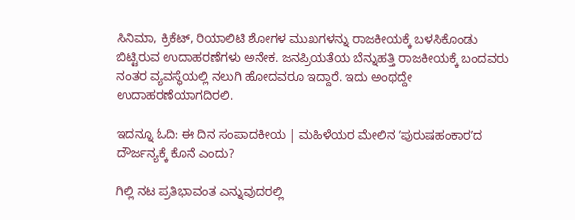ಸಿನಿಮಾ, ಕ್ರಿಕೆಟ್, ರಿಯಾಲಿಟಿ ಶೋಗಳ ಮುಖಗಳನ್ನು ರಾಜಕೀಯಕ್ಕೆ ಬಳಸಿಕೊಂಡು ಬಿಟ್ಟಿರುವ ಉದಾಹರಣೆಗಳು ಅನೇಕ. ಜನಪ್ರಿಯತೆಯ ಬೆನ್ನುಹತ್ತಿ ರಾಜಕೀಯಕ್ಕೆ ಬಂದವರು ನಂತರ ವ್ಯವಸ್ಥೆಯಲ್ಲಿ ನಲುಗಿ ಹೋದವರೂ ಇದ್ದಾರೆ. ಇದು ಅಂಥದ್ದೇ ಉದಾಹರಣೆಯಾಗದಿರಲಿ.

ಇದನ್ನೂ ಓದಿ: ಈ ದಿನ ಸಂಪಾದಕೀಯ | ಮಹಿಳೆಯರ ಮೇಲಿನ ʼಪುರುಷಹಂಕಾರʼದ ದೌರ್ಜನ್ಯಕ್ಕೆ ಕೊನೆ ಎಂದು?

ಗಿಲ್ಲಿ ನಟ ಪ್ರತಿಭಾವಂತ ಎನ್ನುವುದರಲ್ಲಿ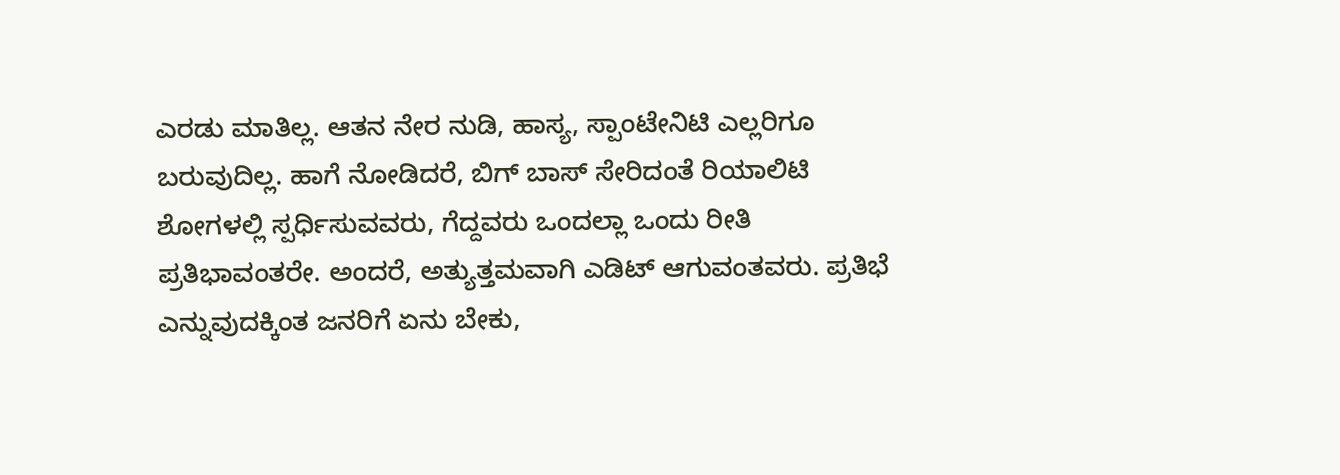ಎರಡು ಮಾತಿಲ್ಲ. ಆತನ ನೇರ ನುಡಿ, ಹಾಸ್ಯ, ಸ್ಪಾಂಟೇನಿಟಿ ಎಲ್ಲರಿಗೂ ಬರುವುದಿಲ್ಲ. ಹಾಗೆ ನೋಡಿದರೆ, ಬಿಗ್‌ ಬಾಸ್‌ ಸೇರಿದಂತೆ ರಿಯಾಲಿಟಿ ಶೋಗಳಲ್ಲಿ ಸ್ಪರ್ಧಿಸುವವರು, ಗೆದ್ದವರು ಒಂದಲ್ಲಾ ಒಂದು ರೀತಿ ಪ್ರತಿಭಾವಂತರೇ. ಅಂದರೆ, ಅತ್ಯುತ್ತಮವಾಗಿ ಎಡಿಟ್ ಆಗುವಂತವರು. ಪ್ರತಿಭೆ ಎನ್ನುವುದಕ್ಕಿಂತ ಜನರಿಗೆ ಏನು ಬೇಕು,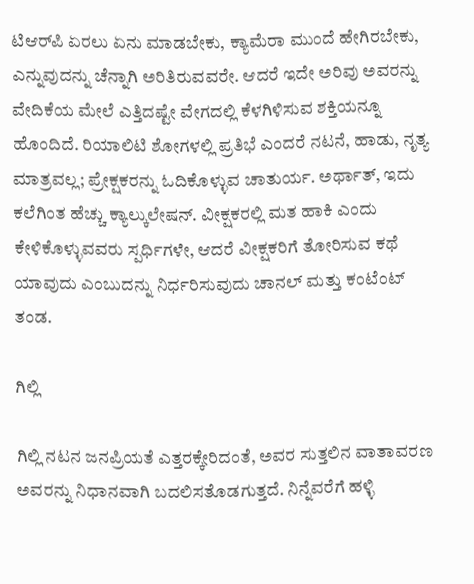ಟಿಆರ್‌ಪಿ ಏರಲು ಏನು ಮಾಡಬೇಕು, ಕ್ಯಾಮೆರಾ ಮುಂದೆ ಹೇಗಿರಬೇಕು, ಎನ್ನುವುದನ್ನು ಚೆನ್ನಾಗಿ ಅರಿತಿರುವವರೇ. ಆದರೆ ಇದೇ ಅರಿವು ಅವರನ್ನು ವೇದಿಕೆಯ ಮೇಲೆ ಎತ್ತಿದಷ್ಟೇ ವೇಗದಲ್ಲಿ ಕೆಳಗಿಳಿಸುವ ಶಕ್ತಿಯನ್ನೂ ಹೊಂದಿದೆ. ರಿಯಾಲಿಟಿ ಶೋಗಳಲ್ಲಿ ಪ್ರತಿಭೆ ಎಂದರೆ ನಟನೆ, ಹಾಡು, ನೃತ್ಯ ಮಾತ್ರವಲ್ಲ; ಪ್ರೇಕ್ಷಕರನ್ನು ಓದಿಕೊಳ್ಳುವ ಚಾತುರ್ಯ. ಅರ್ಥಾತ್, ಇದು ಕಲೆಗಿಂತ ಹೆಚ್ಚು ಕ್ಯಾಲ್ಕುಲೇಷನ್‌. ವೀಕ್ಷಕರಲ್ಲಿ ಮತ ಹಾಕಿ ಎಂದು ಕೇಳಿಕೊಳ್ಳುವವರು ಸ್ಪರ್ಧಿಗಳೇ, ಆದರೆ ವೀಕ್ಷಕರಿಗೆ ತೋರಿಸುವ ಕಥೆ ಯಾವುದು ಎಂಬುದನ್ನು ನಿರ್ಧರಿಸುವುದು ಚಾನಲ್‌ ಮತ್ತು ಕಂಟೆಂಟ್ ತಂಡ.

ಗಿಲ್ಲಿ

ಗಿಲ್ಲಿ ನಟನ ಜನಪ್ರಿಯತೆ ಎತ್ತರಕ್ಕೇರಿದಂತೆ, ಅವರ ಸುತ್ತಲಿನ ವಾತಾವರಣ ಅವರನ್ನು ನಿಧಾನವಾಗಿ ಬದಲಿಸತೊಡಗುತ್ತದೆ. ನಿನ್ನೆವರೆಗೆ ಹಳ್ಳಿ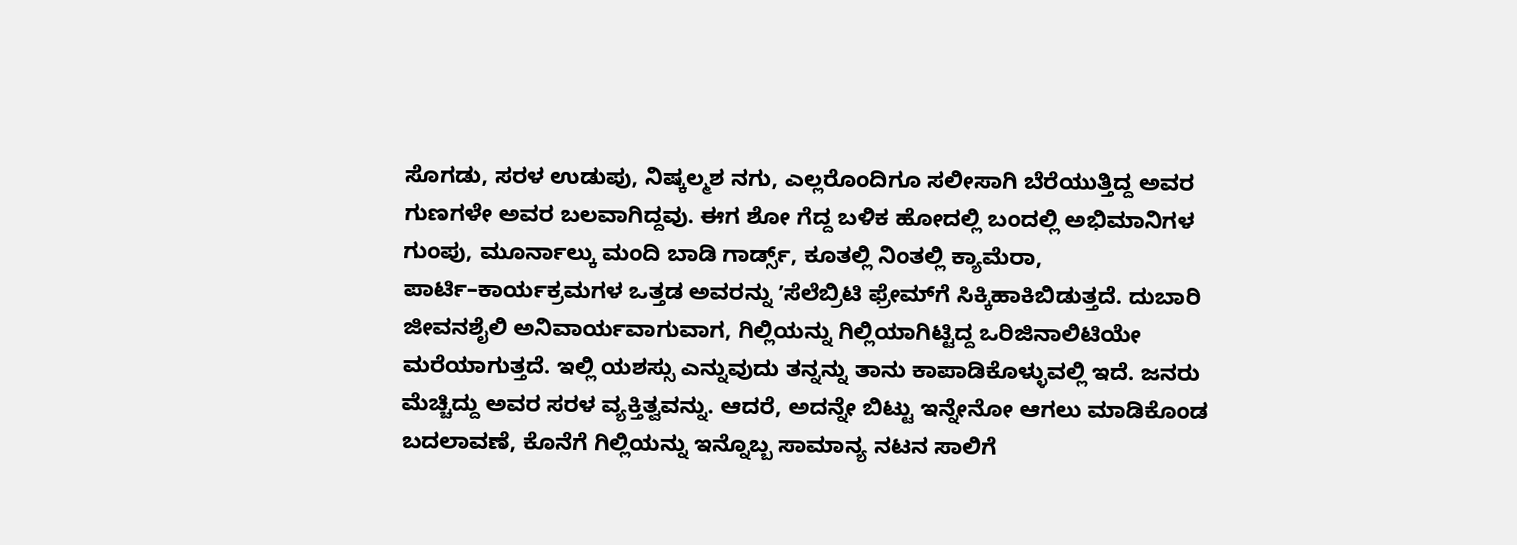ಸೊಗಡು, ಸರಳ ಉಡುಪು, ನಿಷ್ಕಲ್ಮಶ ನಗು, ಎಲ್ಲರೊಂದಿಗೂ ಸಲೀಸಾಗಿ ಬೆರೆಯುತ್ತಿದ್ದ ಅವರ ಗುಣಗಳೇ ಅವರ ಬಲವಾಗಿದ್ದವು. ಈಗ ಶೋ ಗೆದ್ದ ಬಳಿಕ ಹೋದಲ್ಲಿ ಬಂದಲ್ಲಿ ಅಭಿಮಾನಿಗಳ ಗುಂಪು, ಮೂರ್ನಾಲ್ಕು ಮಂದಿ ಬಾಡಿ ಗಾರ್ಡ್ಸ್‌, ಕೂತಲ್ಲಿ ನಿಂತಲ್ಲಿ ಕ್ಯಾಮೆರಾ, ಪಾರ್ಟಿ–ಕಾರ್ಯಕ್ರಮಗಳ ಒತ್ತಡ ಅವರನ್ನು ʼಸೆಲೆಬ್ರಿಟಿ ಫ್ರೇಮ್‌ಗೆ ಸಿಕ್ಕಿಹಾಕಿಬಿಡುತ್ತದೆ. ದುಬಾರಿ ಜೀವನಶೈಲಿ ಅನಿವಾರ್ಯವಾಗುವಾಗ, ಗಿಲ್ಲಿಯನ್ನು ಗಿಲ್ಲಿಯಾಗಿಟ್ಟಿದ್ದ ಒರಿಜಿನಾಲಿಟಿಯೇ ಮರೆಯಾಗುತ್ತದೆ. ಇಲ್ಲಿ ಯಶಸ್ಸು ಎನ್ನುವುದು ತನ್ನನ್ನು ತಾನು ಕಾಪಾಡಿಕೊಳ್ಳುವಲ್ಲಿ ಇದೆ. ಜನರು ಮೆಚ್ಚಿದ್ದು ಅವರ ಸರಳ ವ್ಯಕ್ತಿತ್ವವನ್ನು. ಆದರೆ, ಅದನ್ನೇ ಬಿಟ್ಟು ಇನ್ನೇನೋ ಆಗಲು ಮಾಡಿಕೊಂಡ ಬದಲಾವಣೆ, ಕೊನೆಗೆ ಗಿಲ್ಲಿಯನ್ನು ಇನ್ನೊಬ್ಬ ಸಾಮಾನ್ಯ ನಟನ ಸಾಲಿಗೆ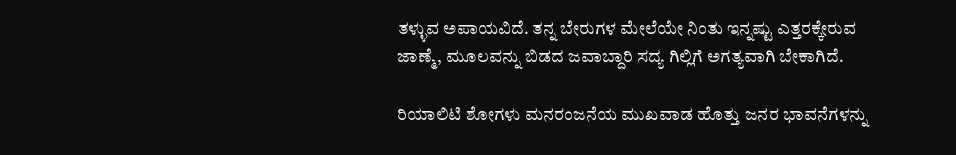ತಳ್ಳುವ ಅಪಾಯವಿದೆ. ತನ್ನ ಬೇರುಗಳ ಮೇಲೆಯೇ ನಿಂತು ಇನ್ನಷ್ಟು ಎತ್ತರಕ್ಕೇರುವ ಜಾಣ್ಮೆ, ಮೂಲವನ್ನು ಬಿಡದ ಜವಾಬ್ದಾರಿ ಸದ್ಯ ಗಿಲ್ಲಿಗೆ ಅಗತ್ಯವಾಗಿ ಬೇಕಾಗಿದೆ.

ರಿಯಾಲಿಟಿ ಶೋಗಳು ಮನರಂಜನೆಯ ಮುಖವಾಡ ಹೊತ್ತು ಜನರ ಭಾವನೆಗಳನ್ನು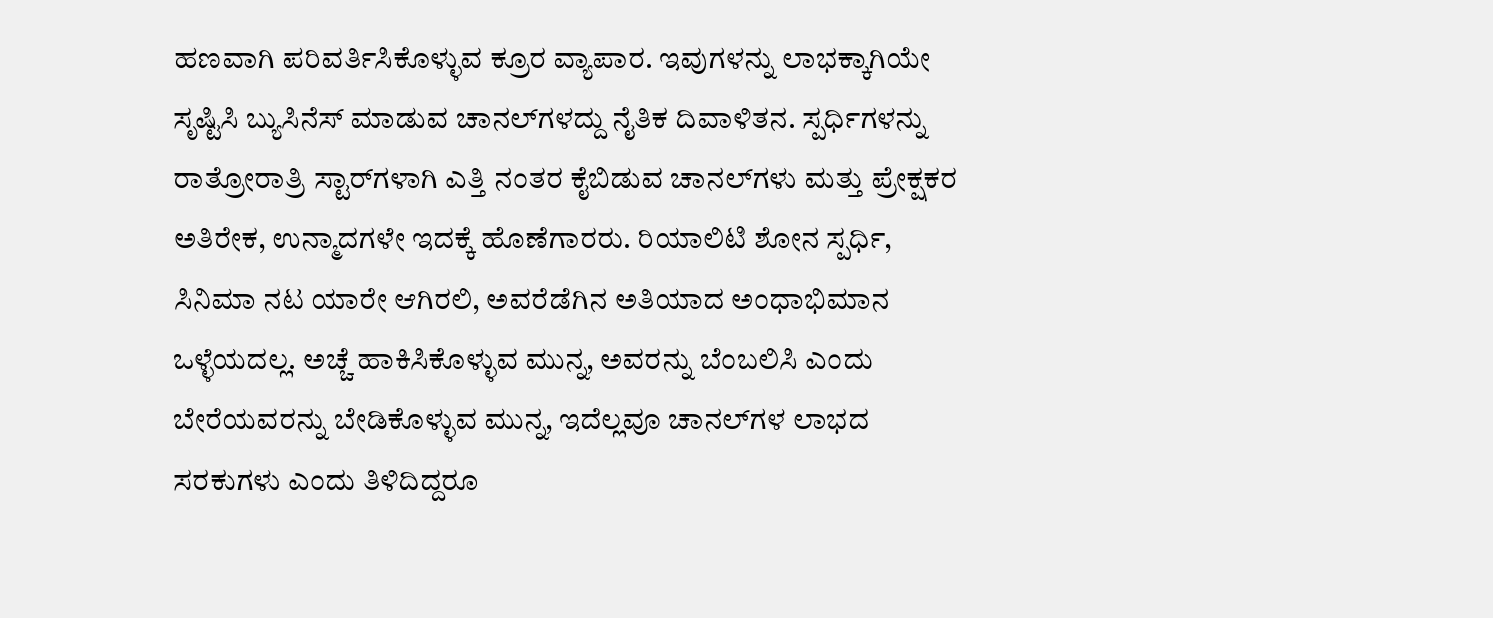ಹಣವಾಗಿ ಪರಿವರ್ತಿಸಿಕೊಳ್ಳುವ ಕ್ರೂರ ವ್ಯಾಪಾರ. ಇವುಗಳನ್ನು ಲಾಭಕ್ಕಾಗಿಯೇ ಸೃಷ್ಟಿಸಿ ಬ್ಯುಸಿನೆಸ್‌ ಮಾಡುವ ಚಾನಲ್‌ಗಳದ್ದು ನೈತಿಕ ದಿವಾಳಿತನ. ಸ್ಪರ್ಧಿಗಳನ್ನು ರಾತ್ರೋರಾತ್ರಿ ಸ್ಟಾರ್‌ಗಳಾಗಿ ಎತ್ತಿ ನಂತರ ಕೈಬಿಡುವ ಚಾನಲ್‌ಗಳು ಮತ್ತು ಪ್ರೇಕ್ಷಕರ ಅತಿರೇಕ, ಉನ್ಮಾದಗಳೇ ಇದಕ್ಕೆ ಹೊಣೆಗಾರರು. ರಿಯಾಲಿಟಿ ಶೋನ ಸ್ಪರ್ಧಿ, ಸಿನಿಮಾ ನಟ ಯಾರೇ ಆಗಿರಲಿ, ಅವರೆಡೆಗಿನ ಅತಿಯಾದ ಅಂಧಾಭಿಮಾನ ಒಳ್ಳೆಯದಲ್ಲ. ಅಚ್ಚೆ ಹಾಕಿಸಿಕೊಳ್ಳುವ ಮುನ್ನ, ಅವರನ್ನು ಬೆಂಬಲಿಸಿ ಎಂದು ಬೇರೆಯವರನ್ನು ಬೇಡಿಕೊಳ್ಳುವ ಮುನ್ನ, ಇದೆಲ್ಲವೂ ಚಾನಲ್‌ಗಳ ಲಾಭದ ಸರಕುಗಳು ಎಂದು ತಿಳಿದಿದ್ದರೂ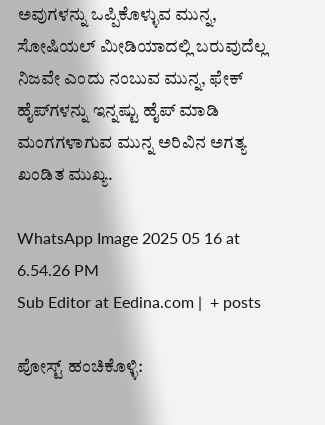ಅವುಗಳನ್ನು ಒಪ್ಪಿಕೊಳ್ಳುವ ಮುನ್ನ, ಸೋಷಿಯಲ್‌ ಮೀಡಿಯಾದಲ್ಲಿ ಬರುವುದೆಲ್ಲ ನಿಜವೇ ಎಂದು ನಂಬುವ ಮುನ್ನ, ಫೇಕ್‌ ಹೈಪ್‌ಗಳನ್ನು ಇನ್ನಷ್ಟು ಹೈಪ್‌ ಮಾಡಿ ಮಂಗಗಳಾಗುವ ಮುನ್ನ ಅರಿವಿನ ಅಗತ್ಯ ಖಂಡಿತ ಮುಖ್ಯ.

WhatsApp Image 2025 05 16 at 6.54.26 PM
Sub Editor at Eedina.com |  + posts

ಪೋಸ್ಟ್ ಹಂಚಿಕೊಳ್ಳಿ: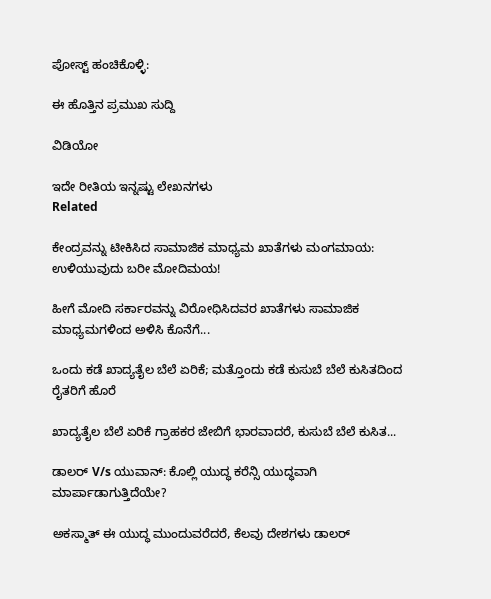ಪೋಸ್ಟ್ ಹಂಚಿಕೊಳ್ಳಿ:

ಈ ಹೊತ್ತಿನ ಪ್ರಮುಖ ಸುದ್ದಿ

ವಿಡಿಯೋ

ಇದೇ ರೀತಿಯ ಇನ್ನಷ್ಟು ಲೇಖನಗಳು
Related

ಕೇಂದ್ರವನ್ನು ಟೀಕಿಸಿದ ಸಾಮಾಜಿಕ ಮಾಧ್ಯಮ ಖಾತೆಗಳು ಮಂಗಮಾಯ: ಉಳಿಯುವುದು ಬರೀ ಮೋದಿಮಯ!

ಹೀಗೆ ಮೋದಿ ಸರ್ಕಾರವನ್ನು ವಿರೋಧಿಸಿದವರ ಖಾತೆಗಳು ಸಾಮಾಜಿಕ ಮಾಧ್ಯಮಗಳಿಂದ ಅಳಿಸಿ ಕೊನೆಗೆ...

ಒಂದು ಕಡೆ ಖಾದ್ಯತೈಲ ಬೆಲೆ ಏರಿಕೆ; ಮತ್ತೊಂದು ಕಡೆ ಕುಸುಬೆ ಬೆಲೆ ಕುಸಿತದಿಂದ ರೈತರಿಗೆ ಹೊರೆ

ಖಾದ್ಯತೈಲ ಬೆಲೆ ಏರಿಕೆ ಗ್ರಾಹಕರ ಜೇಬಿಗೆ ಭಾರವಾದರೆ, ಕುಸುಬೆ ಬೆಲೆ ಕುಸಿತ...

ಡಾಲರ್ V/s ಯುವಾನ್: ಕೊಲ್ಲಿ ಯುದ್ಧ ಕರೆನ್ಸಿ ಯುದ್ಧವಾಗಿ ಮಾರ್ಪಾಡಾಗುತ್ತಿದೆಯೇ?

ಅಕಸ್ಮಾತ್ ಈ ಯುದ್ಧ ಮುಂದುವರೆದರೆ, ಕೆಲವು ದೇಶಗಳು ಡಾಲರ್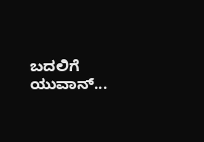ಬದಲಿಗೆ ಯುವಾನ್...